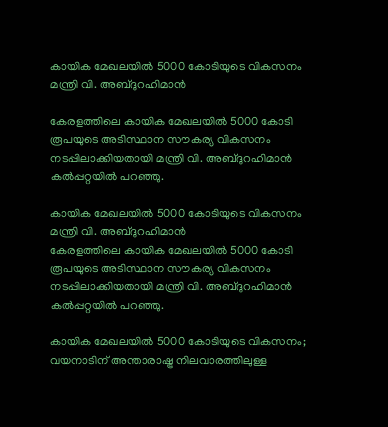കായിക മേഖലയിൽ 5000 കോടിയുടെ വികസനം മന്ത്രി വി. അബ്ദുറഹിമാൻ

കേരളത്തിലെ കായിക മേഖലയിൽ 5000 കോടി രൂപയുടെ അടിസ്ഥാന സൗകര്യ വികസനം നടപ്പിലാക്കിയതായി മന്ത്രി വി. അബ്ദുറഹിമാൻ കൽപ്പറ്റയിൽ പറഞ്ഞു.

കായിക മേഖലയിൽ 5000 കോടിയുടെ വികസനം മന്ത്രി വി. അബ്ദുറഹിമാൻ
കേരളത്തിലെ കായിക മേഖലയിൽ 5000 കോടി രൂപയുടെ അടിസ്ഥാന സൗകര്യ വികസനം നടപ്പിലാക്കിയതായി മന്ത്രി വി. അബ്ദുറഹിമാൻ കൽപ്പറ്റയിൽ പറഞ്ഞു.

കായിക മേഖലയിൽ 5000 കോടിയുടെ വികസനം; വയനാടിന് അന്താരാഷ്ട്ര നിലവാരത്തിലുള്ള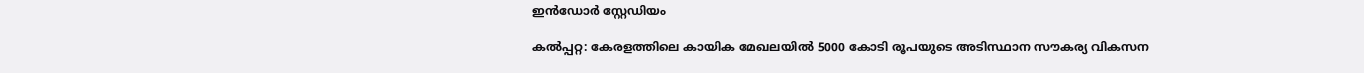ഇൻഡോർ സ്റ്റേഡിയം

കൽപ്പറ്റ: കേരളത്തിലെ കായിക മേഖലയിൽ 5000 കോടി രൂപയുടെ അടിസ്ഥാന സൗകര്യ വികസന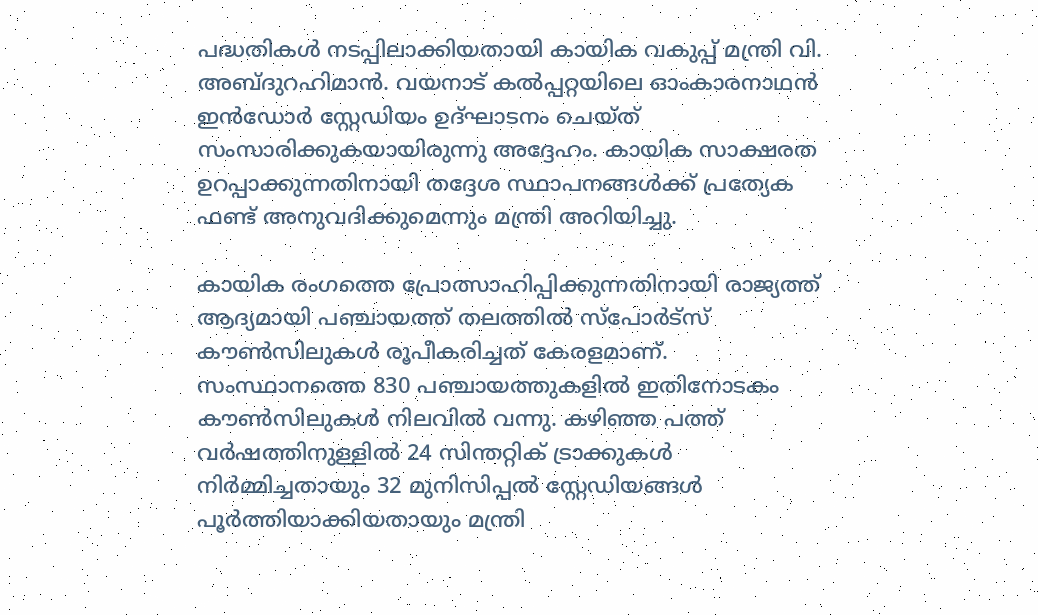പദ്ധതികൾ നടപ്പിലാക്കിയതായി കായിക വകുപ്പ് മന്ത്രി വി. അബ്ദുറഹിമാൻ. വയനാട് കൽപ്പറ്റയിലെ ഓംകാരനാഥൻ ഇൻഡോർ സ്റ്റേഡിയം ഉദ്ഘാടനം ചെയ്ത് സംസാരിക്കുകയായിരുന്നു അദ്ദേഹം. കായിക സാക്ഷരത ഉറപ്പാക്കുന്നതിനായി തദ്ദേശ സ്ഥാപനങ്ങൾക്ക് പ്രത്യേക ഫണ്ട് അനുവദിക്കുമെന്നും മന്ത്രി അറിയിച്ചു.

കായിക രംഗത്തെ പ്രോത്സാഹിപ്പിക്കുന്നതിനായി രാജ്യത്ത് ആദ്യമായി പഞ്ചായത്ത് തലത്തിൽ സ്‌പോർട്‌സ് കൗൺസിലുകൾ രൂപീകരിച്ചത് കേരളമാണ്. സംസ്ഥാനത്തെ 830 പഞ്ചായത്തുകളിൽ ഇതിനോടകം കൗൺസിലുകൾ നിലവിൽ വന്നു. കഴിഞ്ഞ പത്ത് വർഷത്തിനുള്ളിൽ 24 സിന്തറ്റിക് ട്രാക്കുകൾ നിർമ്മിച്ചതായും 32 മുനിസിപ്പൽ സ്റ്റേഡിയങ്ങൾ പൂർത്തിയാക്കിയതായും മന്ത്രി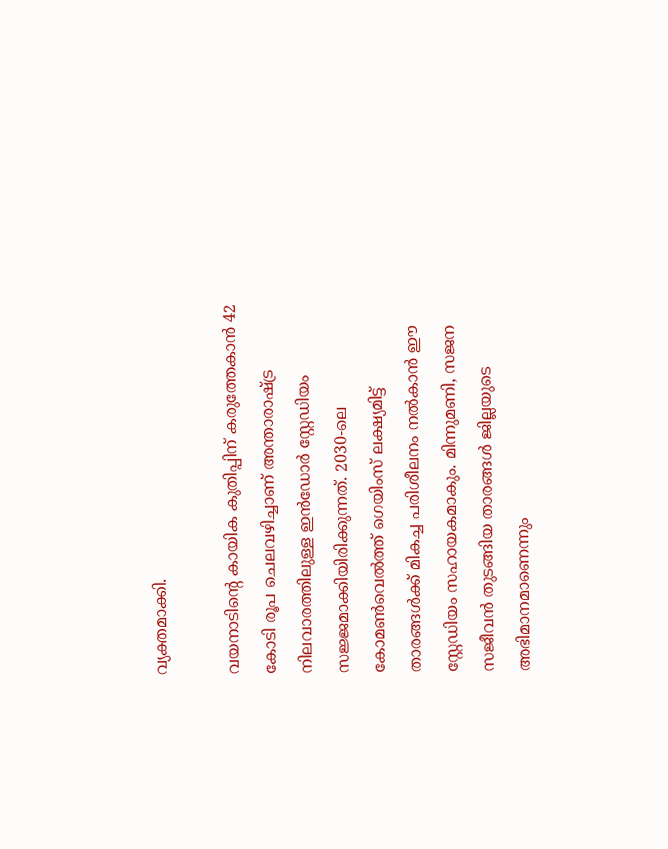വ്യക്തമാക്കി.

വയനാടിന്റെ കായിക കുതിപ്പിന് കരുത്തേകാൻ 42 കോടി രൂപ ചെലവഴിച്ചാണ് അന്താരാഷ്ട്ര നിലവാരത്തിലുള്ള ഇൻഡോർ സ്റ്റേഡിയം സജ്ജമാക്കിയിരിക്കുന്നത്. 2030-ലെ കോമൺവെൽത്ത് ഗെയിംസ് ലക്ഷ്യമിട്ട് താരങ്ങൾക്ക് മികച്ച പരിശീലനം നൽകാൻ ഈ സ്റ്റേഡിയം സഹായകമാകും. മിന്നുമണി, സജന സജീവൻ തുടങ്ങിയ താരങ്ങൾ ജില്ലയുടെ അഭിമാനമാണെന്നും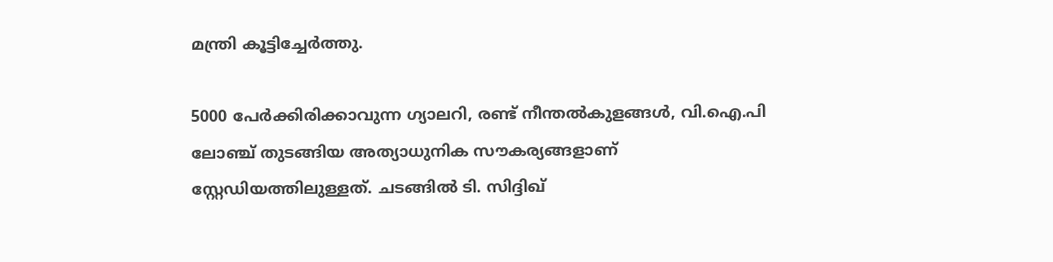മന്ത്രി കൂട്ടിച്ചേർത്തു.

5000 പേർക്കിരിക്കാവുന്ന ഗ്യാലറി, രണ്ട് നീന്തൽകുളങ്ങൾ, വി.ഐ.പി ലോഞ്ച് തുടങ്ങിയ അത്യാധുനിക സൗകര്യങ്ങളാണ് സ്റ്റേഡിയത്തിലുള്ളത്. ചടങ്ങിൽ ടി. സിദ്ദിഖ്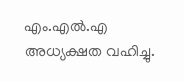എം.എൽ.എ അധ്യക്ഷത വഹിച്ചു.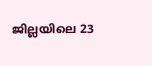ജില്ലയിലെ 23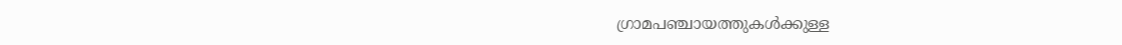ഗ്രാമപഞ്ചായത്തുകൾക്കുള്ള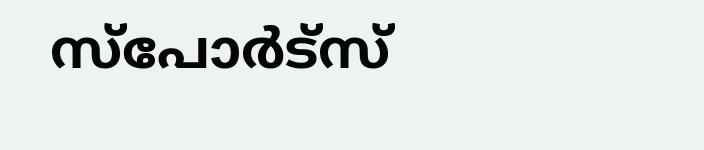സ്പോർട്സ്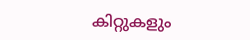കിറ്റുകളും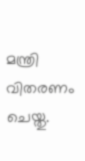മന്ത്രി വിതരണം ചെയ്തു.